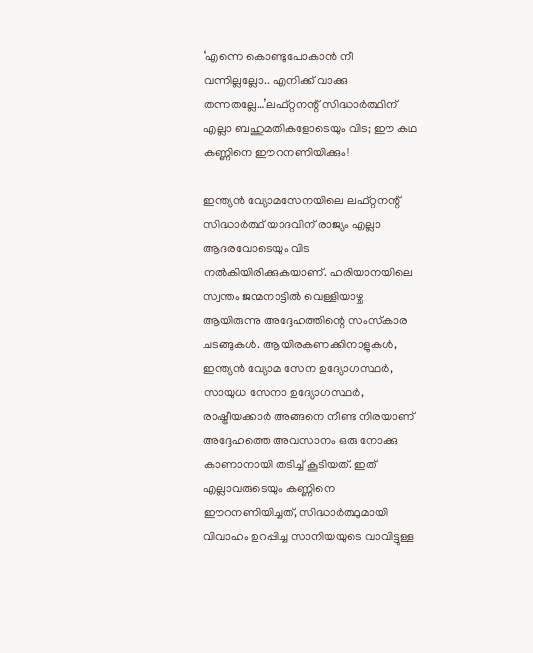‘എന്നെ കൊണ്ടുപോകാന്‍ നീ വന്നില്ലല്ലോ.. എനിക്ക് വാക്കു തന്നതല്ലേ…’ലഫ്റ്റനന്റ് സിദ്ധാര്‍ത്ഥിന് എല്ലാ ബഹുമതികളോടെയും വിട; ഈ കഥ കണ്ണിനെ ഈറനണിയിക്കും!

ഇന്ത്യന്‍ വ്യോമസേനയിലെ ലഫ്റ്റനന്റ് സിദ്ധാര്‍ത്ഥ് യാദവിന് രാജ്യം എല്ലാ ആദരവോടെയും വിട നല്‍കിയിരിക്കുകയാണ്. ഹരിയാനയിലെ സ്വന്തം ജന്മനാട്ടില്‍ വെള്ളിയാഴ്ച ആയിരുന്നു അദ്ദേഹത്തിന്റെ സംസ്‌കാര ചടങ്ങുകള്‍. ആയിരകണക്കിനാളുകള്‍, ഇന്ത്യന്‍ വ്യോമ സേന ഉദ്യോഗസ്ഥര്‍, സായുധ സേനാ ഉദ്യോഗസ്ഥര്‍, രാഷ്ട്രീയക്കാര്‍ അങ്ങനെ നീണ്ട നിരയാണ് അദ്ദേഹത്തെ അവസാനം ഒരു നോക്കു കാണാനായി തടിച്ച് കൂടിയത്. ഇത് എല്ലാവരുടെയും കണ്ണിനെ ഈറനണിയിച്ചത്, സിദ്ധാര്‍ത്ഥുമായി വിവാഹം ഉറപ്പിച്ച സാനിയയുടെ വാവിട്ടുള്ള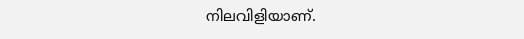നിലവിളിയാണ്.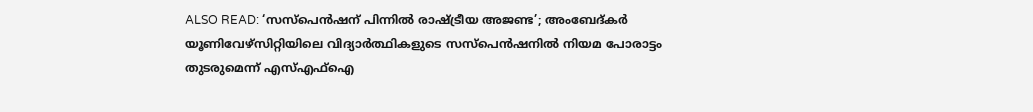ALSO READ: ‘സസ്പെൻഷന് പിന്നിൽ രാഷ്ട്രീയ അജണ്ട’; അംബേദ്കർ യൂണിവേഴ്സിറ്റിയിലെ വിദ്യാർത്ഥികളുടെ സസ്പെൻഷനിൽ നിയമ പോരാട്ടം തുടരുമെന്ന് എസ്എഫ്ഐ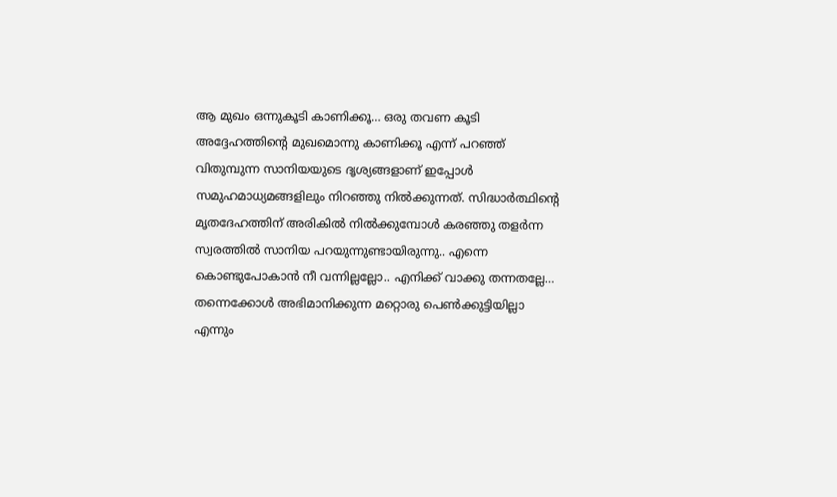ആ മുഖം ഒന്നുകൂടി കാണിക്കൂ… ഒരു തവണ കൂടി അദ്ദേഹത്തിന്റെ മുഖമൊന്നു കാണിക്കൂ എന്ന് പറഞ്ഞ് വിതുമ്പുന്ന സാനിയയുടെ ദൃശ്യങ്ങളാണ് ഇപ്പോള്‍ സമുഹമാധ്യമങ്ങളിലും നിറഞ്ഞു നില്‍ക്കുന്നത്. സിദ്ധാര്‍ത്ഥിന്റെ മൃതദേഹത്തിന് അരികില്‍ നില്‍ക്കുമ്പോള്‍ കരഞ്ഞു തളര്‍ന്ന സ്വരത്തില്‍ സാനിയ പറയുന്നുണ്ടായിരുന്നു.. എന്നെ കൊണ്ടുപോകാന്‍ നീ വന്നില്ലല്ലോ.. എനിക്ക് വാക്കു തന്നതല്ലേ… തന്നെക്കോള്‍ അഭിമാനിക്കുന്ന മറ്റൊരു പെണ്‍ക്കുട്ടിയില്ലാ എന്നും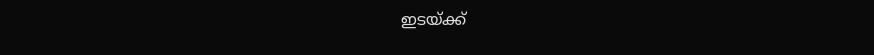ഇടയ്ക്ക്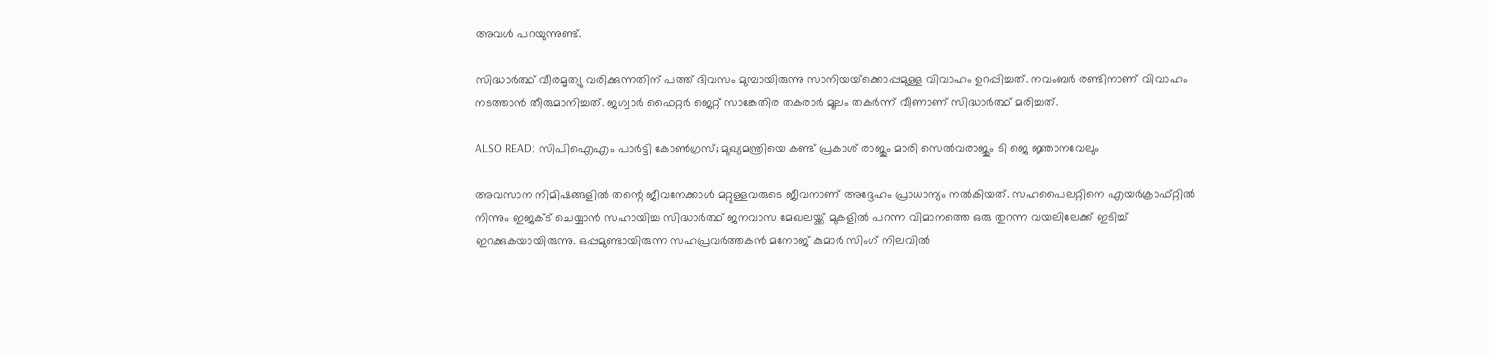അവള്‍ പറയുന്നുണ്ട്.

സിദ്ധാര്‍ത്ഥ് വീരമൃത്യു വരിക്കുന്നതിന് പത്ത് ദിവസം മുമ്പായിരുന്നു സാനിയയ്‌ക്കൊപ്പമുള്ള വിവാഹം ഉറപ്പിച്ചത്. നവംബര്‍ രണ്ടിനാണ് വിവാഹം നടത്താന്‍ തീരുമാനിച്ചത്. ജഗ്വാര്‍ ഫൈറ്റര്‍ ജെറ്റ് സാങ്കേതിര തകരാര്‍ മൂലം തകര്‍ന്ന് വീണാണ് സിദ്ധാര്‍ത്ഥ് മരിച്ചത്.

ALSO READ: സിപിഐഎം പാര്‍ട്ടി കോണ്‍ഗ്രസ്; മുഖ്യമന്ത്രിയെ കണ്ട് പ്രകാശ് രാജും മാരി സെൽവരാജും ടി ജെ ജ്ഞാനവേലും

അവസാന നിമിഷങ്ങളില്‍ തന്റെ ജീവനേക്കാള്‍ മറ്റുള്ളവരുടെ ജീവനാണ് അദ്ദേഹം പ്രാധാന്യം നല്‍കിയത്. സഹപൈലറ്റിനെ എയര്‍ക്രാഫ്റ്റില്‍ നിന്നും ഇജക്ട് ചെയ്യാന്‍ സഹായിച്ച സിദ്ധാര്‍ത്ഥ് ജനവാസ മേഖലയ്ക്ക് മുകളില്‍ പറന്ന വിമാനത്തെ ഒരു തുറന്ന വയലിലേക്ക് ഇടിച്ച് ഇറക്കുകയായിരുന്നു. ഒപ്പമുണ്ടായിരുന്ന സഹപ്രവര്‍ത്തകന്‍ മനോജ് കുമാര്‍ സിംഗ് നിലവില്‍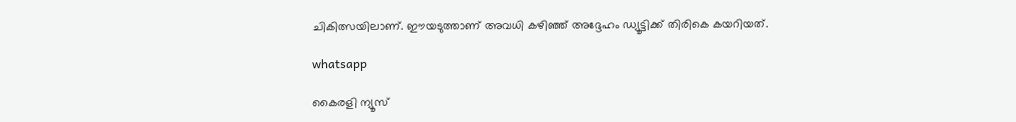ചികിത്സയിലാണ്. ഈയടുത്താണ് അവധി കഴിഞ്ഞ് അദ്ദേഹം ഡ്യൂട്ടിക്ക് തിരികെ കയറിയത്.

whatsapp

കൈരളി ന്യൂസ്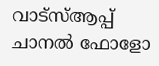വാട്‌സ്ആപ്പ് ചാനല്‍ ഫോളോ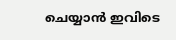ചെയ്യാന്‍ ഇവിടെ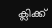ക്ലിക്ക്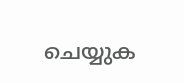ചെയ്യുക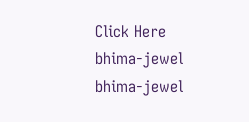Click Here
bhima-jewel
bhima-jewel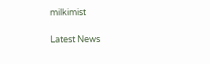milkimist

Latest News